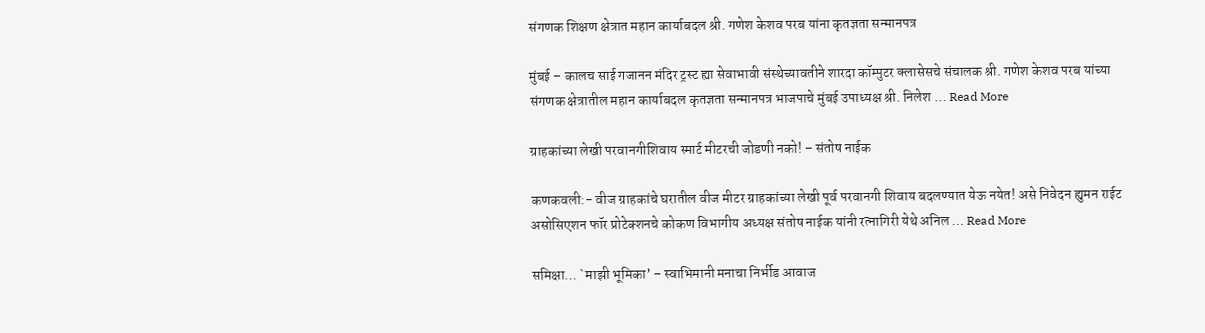संगणक शिक्षण क्षेत्रात महान कार्याबदल श्री. गणेश केशव परब यांना कृतज्ञता सन्मानपत्र

मुंबई – कालच साई गजानन मंदिर ट्रस्ट ह्या सेवाभावी संस्थेच्यावतीने शारदा कॉम्पुटर क्लासेसचे संचालक श्री. गणेश केशव परब यांच्या संगणक क्षेत्रातील महान कार्याबदल कृतज्ञता सन्मानपत्र भाजपाचे मुंबई उपाध्यक्ष श्री. निलेश … Read More

ग्राहकांच्या लेखी परवानगीशिवाय स्मार्ट मीटरची जोडणी नको! – संतोष नाईक

कणकवली:- वीज ग्राहकांचे घरातील वीज मीटर ग्राहकांच्या लेखी पूर्व परवानगी शिवाय बदलण्यात येऊ नयेत! असे निवेदन ह्युमन राईट असोसिएशन फॉर प्रोटेक्शनचे कोकण विभागीय अध्यक्ष संतोष नाईक यांनी रत्नागिरी येथे अनिल … Read More

समिक्षा… `माझी भूमिका’ – स्वाभिमानी मनाचा निर्भीड आवाज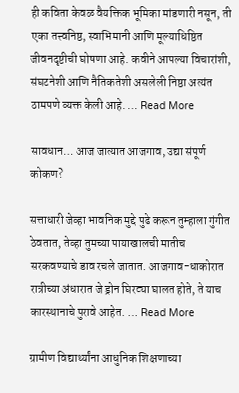ही कविता केवळ वैयक्तिक भूमिका मांडणारी नसून, ती एका तत्त्वनिष्ठ, स्वाभिमानी आणि मूल्याधिष्ठित जीवनदृष्टीची घोषणा आहे. कवीने आपल्या विचारांशी, संघटनेशी आणि नैतिकतेशी असलेली निष्ठा अत्यंत ठामपणे व्यक्त केली आहे. … Read More

सावधान… आज जात्यात आजगाव, उद्या संपूर्ण कोकण?

सत्ताधारी जेव्हा भावनिक मुद्दे पुढे करून तुम्हाला गुंगीत ठेवतात, तेव्हा तुमच्या पायाखालची मातीच सरकवण्याचे डाव रचले जातात. आजगाव-धाकोरात रात्रीच्या अंधारात जे ड्रोन घिरट्या घालत होते, ते याच कारस्थानाचे पुरावे आहेत. … Read More

ग्रामीण विद्यार्थ्यांना आधुनिक शिक्षणाच्या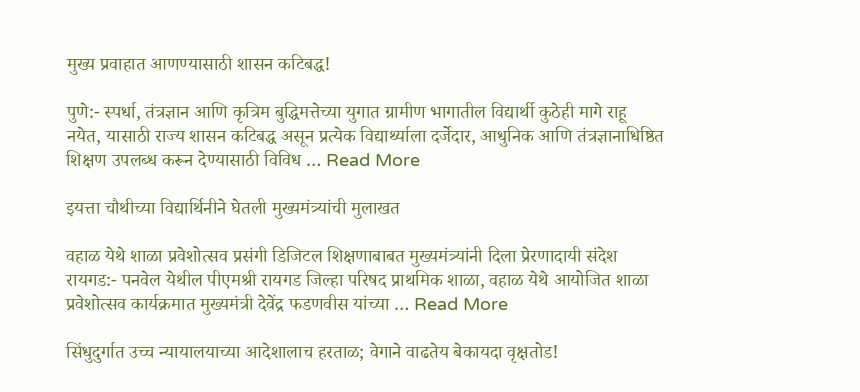मुख्य प्रवाहात आणण्यासाठी शासन कटिबद्ध!

पुणे:- स्पर्धा, तंत्रज्ञान आणि कृत्रिम बुद्धिमत्तेच्या युगात ग्रामीण भागातील विद्यार्थी कुठेही मागे राहू नयेत, यासाठी राज्य शासन कटिबद्ध असून प्रत्येक विद्यार्थ्याला दर्जेदार, आधुनिक आणि तंत्रज्ञानाधिष्ठित शिक्षण उपलब्ध करून देण्यासाठी विविध … Read More

इयत्ता चौथीच्या विद्यार्थिनीने घेतली मुख्यमंत्र्यांची मुलाखत

वहाळ येथे शाळा प्रवेशोत्सव प्रसंगी डिजिटल शिक्षणाबाबत मुख्यमंत्र्यांनी दिला प्रेरणादायी संदेश रायगड:- पनवेल येथील पीएमश्री रायगड जिल्हा परिषद प्राथमिक शाळा, वहाळ येथे आयोजित शाळा प्रवेशोत्सव कार्यक्रमात मुख्यमंत्री देवेंद्र फडणवीस यांच्या … Read More

सिंधुदुर्गात उच्च न्यायालयाच्या आदेशालाच हरताळ; वेगाने वाढतेय बेकायदा वृक्षतोड!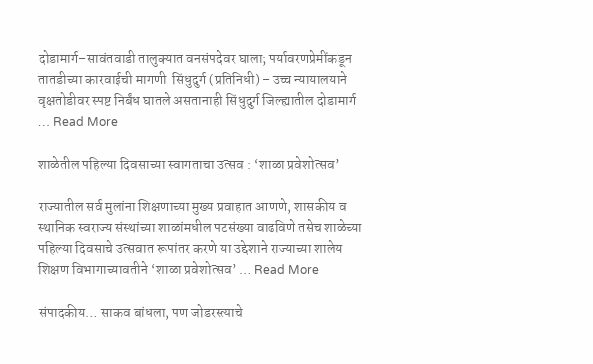दोडामार्ग–सावंतवाडी तालुक्यात वनसंपदेवर घाला; पर्यावरणप्रेमींकडून तातडीच्या कारवाईची मागणी  सिंधुदुर्ग (प्रतिनिधी) – उच्च न्यायालयाने वृक्षतोडीवर स्पष्ट निर्बंध घातले असतानाही सिंधुदुर्ग जिल्ह्यातील दोडामार्ग … Read More

शाळेतील पहिल्या दिवसाच्या स्वागताचा उत्सव : ‘शाळा प्रवेशोत्सव’

राज्यातील सर्व मुलांना शिक्षणाच्या मुख्य प्रवाहात आणणे, शासकीय व स्थानिक स्वराज्य संस्थांच्या शाळांमधील पटसंख्या वाढविणे तसेच शाळेच्या पहिल्या दिवसाचे उत्सवात रूपांतर करणे या उद्देशाने राज्याच्या शालेय शिक्षण विभागाच्यावतीने ‘शाळा प्रवेशोत्सव’ … Read More

संपादकीय… साकव बांधला, पण जोडरस्त्याचे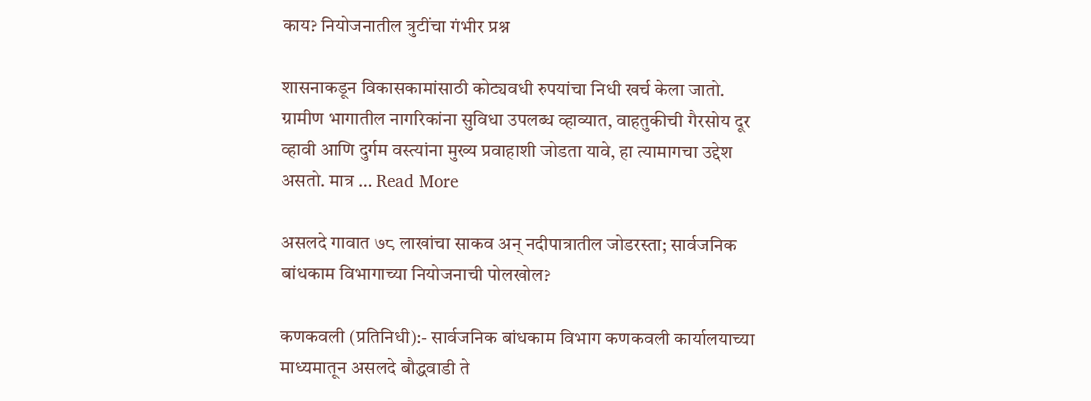काय? नियोजनातील त्रुटींचा गंभीर प्रश्न

शासनाकडून विकासकामांसाठी कोट्यवधी रुपयांचा निधी खर्च केला जातो. ग्रामीण भागातील नागरिकांना सुविधा उपलब्ध व्हाव्यात, वाहतुकीची गैरसोय दूर व्हावी आणि दुर्गम वस्त्यांना मुख्य प्रवाहाशी जोडता यावे, हा त्यामागचा उद्देश असतो. मात्र … Read More

असलदे गावात ७८ लाखांचा साकव अन् नदीपात्रातील जोडरस्ता; सार्वजनिक बांधकाम विभागाच्या नियोजनाची पोलखोल?

कणकवली (प्रतिनिधी):- सार्वजनिक बांधकाम विभाग कणकवली कार्यालयाच्या माध्यमातून असलदे बौद्धवाडी ते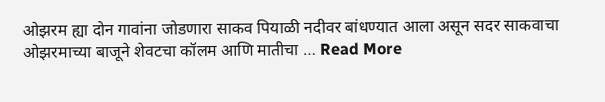ओझरम ह्या दोन गावांना जोडणारा साकव पियाळी नदीवर बांधण्यात आला असून सदर साकवाचा ओझरमाच्या बाजूने शेवटचा कॉलम आणि मातीचा … Read More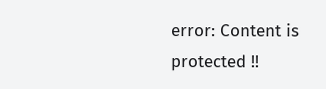error: Content is protected !!